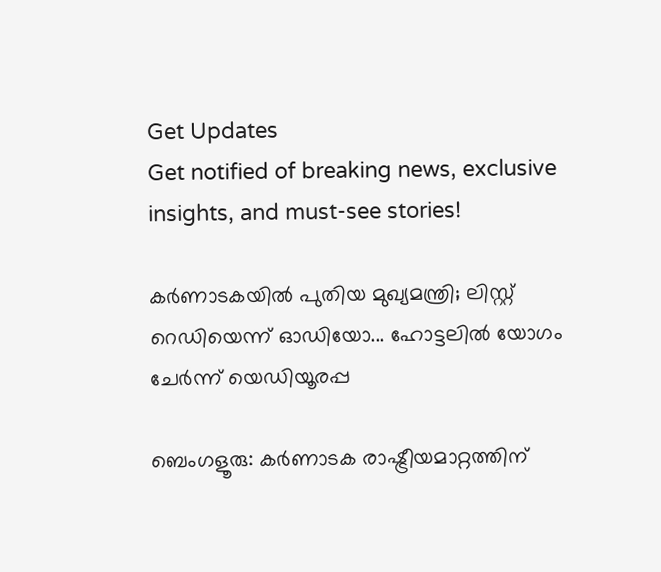Get Updates
Get notified of breaking news, exclusive insights, and must-see stories!

കര്‍ണാടകയില്‍ പുതിയ മുഖ്യമന്ത്രി; ലിസ്റ്റ് റെഡിയെന്ന് ഓഡിയോ... ഹോട്ടലില്‍ യോഗം ചേര്‍ന്ന് യെഡിയൂരപ്പ

ബെംഗളൂരു: കര്‍ണാടക രാഷ്ട്രീയമാറ്റത്തിന്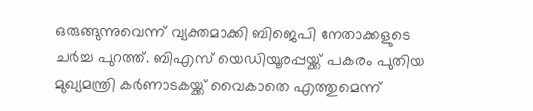ഒരുങ്ങുന്നുവെന്ന് വ്യക്തമാക്കി ബിജെപി നേതാക്കളുടെ ചര്‍ച്ച പുറത്ത്. ബിഎസ് യെഡിയൂരപ്പയ്ക്ക് പകരം പുതിയ മുഖ്യമന്ത്രി കര്‍ണാടകയ്ക്ക് വൈകാതെ എത്തുമെന്ന്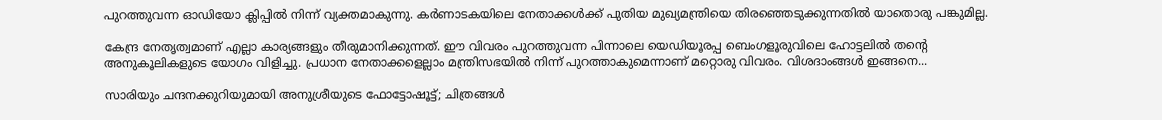പുറത്തുവന്ന ഓഡിയോ ക്ലിപ്പില്‍ നിന്ന് വ്യക്തമാകുന്നു. കര്‍ണാടകയിലെ നേതാക്കള്‍ക്ക് പുതിയ മുഖ്യമന്ത്രിയെ തിരഞ്ഞെടുക്കുന്നതില്‍ യാതൊരു പങ്കുമില്ല.

കേന്ദ്ര നേതൃത്വമാണ് എല്ലാ കാര്യങ്ങളും തീരുമാനിക്കുന്നത്. ഈ വിവരം പുറത്തുവന്ന പിന്നാലെ യെഡിയൂരപ്പ ബെംഗളൂരുവിലെ ഹോട്ടലില്‍ തന്റെ അനുകൂലികളുടെ യോഗം വിളിച്ചു. പ്രധാന നേതാക്കളെല്ലാം മന്ത്രിസഭയില്‍ നിന്ന് പുറത്താകുമെന്നാണ് മറ്റൊരു വിവരം. വിശദാംങ്ങള്‍ ഇങ്ങനെ...

സാരിയും ചന്ദനക്കുറിയുമായി അനുശ്രീയുടെ ഫോട്ടോഷൂട്ട്; ചിത്രങ്ങള്‍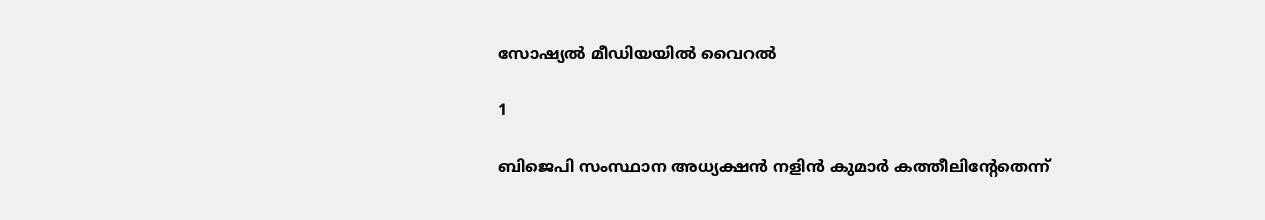സോഷ്യല്‍ മീഡിയയില്‍ വൈറല്‍

1

ബിജെപി സംസ്ഥാന അധ്യക്ഷന്‍ നളിന്‍ കുമാര്‍ കത്തീലിന്റേതെന്ന്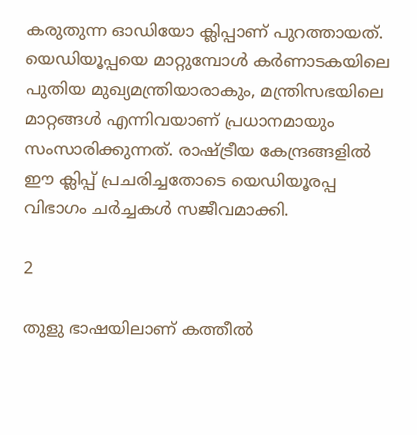കരുതുന്ന ഓഡിയോ ക്ലിപ്പാണ് പുറത്തായത്. യെഡിയൂപ്പയെ മാറ്റുമ്പോള്‍ കര്‍ണാടകയിലെ പുതിയ മുഖ്യമന്ത്രിയാരാകും, മന്ത്രിസഭയിലെ മാറ്റങ്ങള്‍ എന്നിവയാണ് പ്രധാനമായും സംസാരിക്കുന്നത്. രാഷ്ട്രീയ കേന്ദ്രങ്ങളില്‍ ഈ ക്ലിപ്പ് പ്രചരിച്ചതോടെ യെഡിയൂരപ്പ വിഭാഗം ചര്‍ച്ചകള്‍ സജീവമാക്കി.

2

തുളു ഭാഷയിലാണ് കത്തീല്‍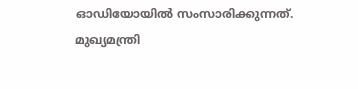ഓഡിയോയില്‍ സംസാരിക്കുന്നത്. മുഖ്യമന്ത്രി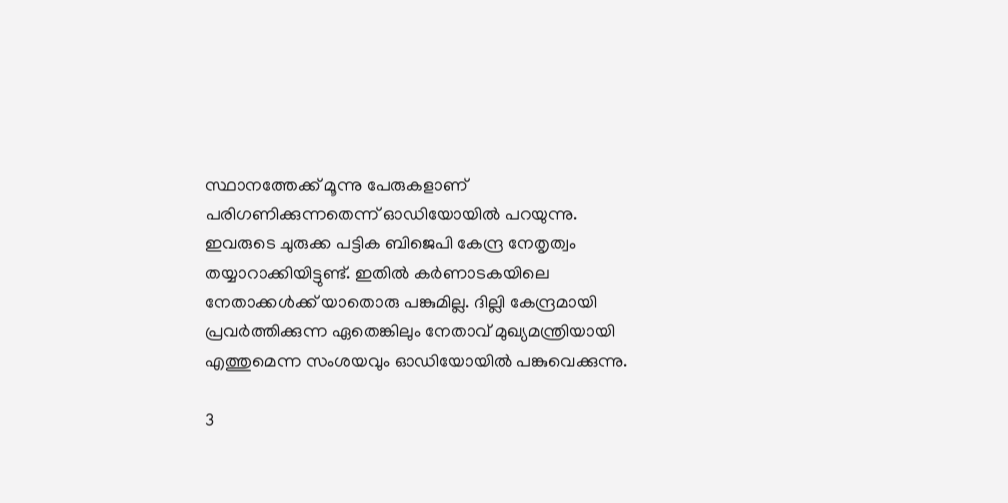സ്ഥാനത്തേക്ക് മൂന്നു പേരുകളാണ് പരിഗണിക്കുന്നതെന്ന് ഓഡിയോയില്‍ പറയുന്നു. ഇവരുടെ ചുരുക്ക പട്ടിക ബിജെപി കേന്ദ്ര നേതൃത്വം തയ്യാറാക്കിയിട്ടുണ്ട്. ഇതില്‍ കര്‍ണാടകയിലെ നേതാക്കള്‍ക്ക് യാതൊരു പങ്കുമില്ല. ദില്ലി കേന്ദ്രമായി പ്രവര്‍ത്തിക്കുന്ന ഏതെങ്കിലും നേതാവ് മുഖ്യമന്ത്രിയായി എത്തുമെന്ന സംശയവും ഓഡിയോയില്‍ പങ്കുവെക്കുന്നു.

3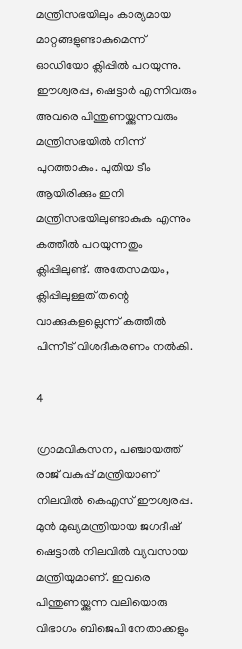മന്ത്രിസഭയിലും കാര്യമായ മാറ്റങ്ങളുണ്ടാകുമെന്ന് ഓഡിയോ ക്ലിപ്പില്‍ പറയുന്നു. ഈശ്വരപ്പ, ഷെട്ടാര്‍ എന്നിവരും അവരെ പിന്തുണയ്ക്കുന്നവരും മന്ത്രിസഭയില്‍ നിന്ന് പുറത്താകും. പുതിയ ടീം ആയിരിക്കും ഇനി മന്ത്രിസഭയിലുണ്ടാകുക എന്നും കത്തീല്‍ പറയുന്നതും ക്ലിപ്പിലുണ്ട്. അതേസമയം, ക്ലിപ്പിലുള്ളത് തന്റെ വാക്കുകളല്ലെന്ന് കത്തീല്‍ പിന്നീട് വിശദീകരണം നല്‍കി.

4

ഗ്രാമവികസന, പഞ്ചായത്ത് രാജ് വകുപ്പ് മന്ത്രിയാണ് നിലവില്‍ കെഎസ് ഈശ്വരപ്പ. മുന്‍ മുഖ്യമന്ത്രിയായ ജഗദീഷ് ഷെട്ടാല്‍ നിലവില്‍ വ്യവസായ മന്ത്രിയുമാണ്. ഇവരെ പിന്തുണയ്ക്കുന്ന വലിയൊരു വിഭാഗം ബിജെപി നേതാക്കളും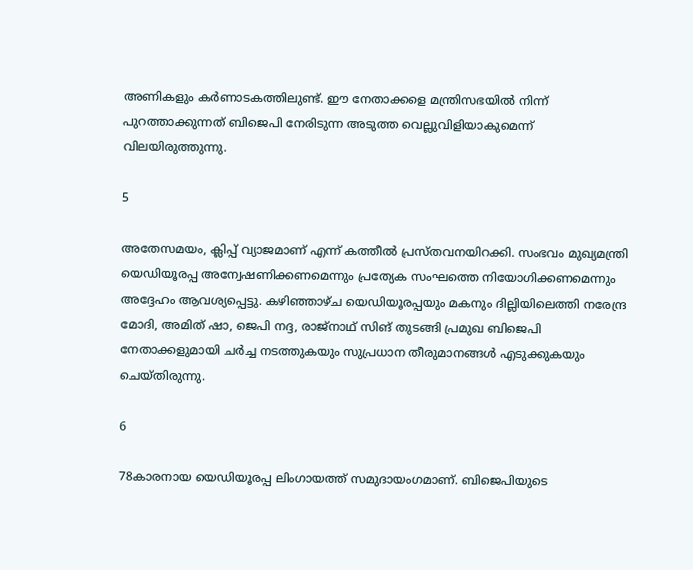അണികളും കര്‍ണാടകത്തിലുണ്ട്. ഈ നേതാക്കളെ മന്ത്രിസഭയില്‍ നിന്ന് പുറത്താക്കുന്നത് ബിജെപി നേരിടുന്ന അടുത്ത വെല്ലുവിളിയാകുമെന്ന് വിലയിരുത്തുന്നു.

5

അതേസമയം, ക്ലിപ്പ് വ്യാജമാണ് എന്ന് കത്തീല്‍ പ്രസ്തവനയിറക്കി. സംഭവം മുഖ്യമന്ത്രി യെഡിയൂരപ്പ അന്വേഷണിക്കണമെന്നും പ്രത്യേക സംഘത്തെ നിയോഗിക്കണമെന്നും അദ്ദേഹം ആവശ്യപ്പെട്ടു. കഴിഞ്ഞാഴ്ച യെഡിയൂരപ്പയും മകനും ദില്ലിയിലെത്തി നരേന്ദ്ര മോദി, അമിത് ഷാ, ജെപി നദ്ദ, രാജ്‌നാഥ് സിങ് തുടങ്ങി പ്രമുഖ ബിജെപി നേതാക്കളുമായി ചര്‍ച്ച നടത്തുകയും സുപ്രധാന തീരുമാനങ്ങള്‍ എടുക്കുകയും ചെയ്തിരുന്നു.

6

78കാരനായ യെഡിയൂരപ്പ ലിംഗായത്ത് സമുദായംഗമാണ്. ബിജെപിയുടെ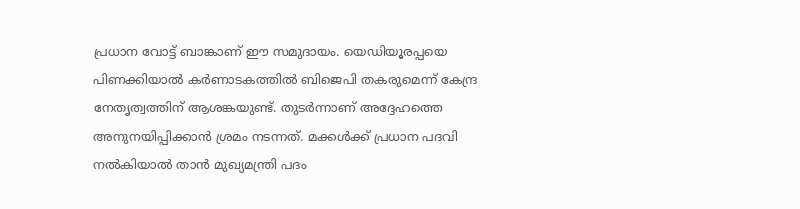പ്രധാന വോട്ട് ബാങ്കാണ് ഈ സമുദായം. യെഡിയൂരപ്പയെ പിണക്കിയാല്‍ കര്‍ണാടകത്തില്‍ ബിജെപി തകരുമെന്ന് കേന്ദ്ര നേതൃത്വത്തിന് ആശങ്കയുണ്ട്. തുടര്‍ന്നാണ് അദ്ദേഹത്തെ അനുനയിപ്പിക്കാന്‍ ശ്രമം നടന്നത്. മക്കള്‍ക്ക് പ്രധാന പദവി നല്‍കിയാല്‍ താന്‍ മുഖ്യമന്ത്രി പദം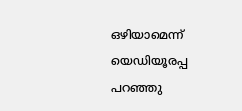ഒഴിയാമെന്ന് യെഡിയൂരപ്പ പറഞ്ഞു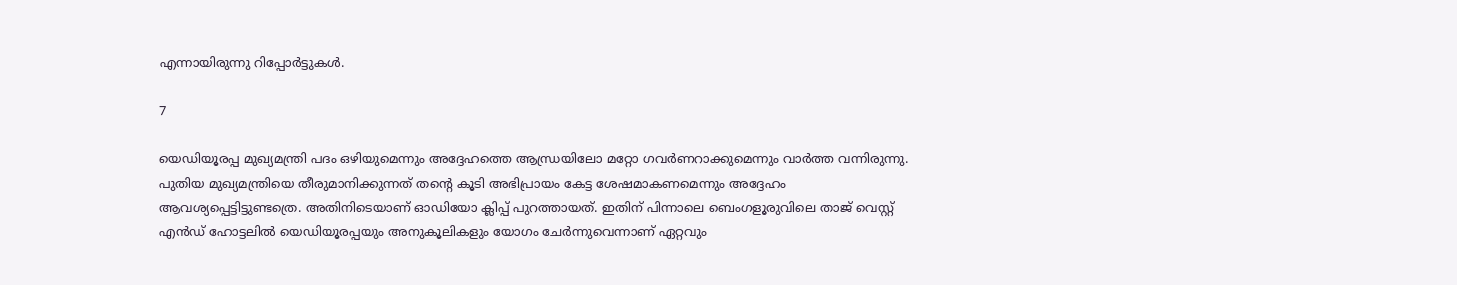എന്നായിരുന്നു റിപ്പോര്‍ട്ടുകള്‍.

7

യെഡിയൂരപ്പ മുഖ്യമന്ത്രി പദം ഒഴിയുമെന്നും അദ്ദേഹത്തെ ആന്ധ്രയിലോ മറ്റോ ഗവര്‍ണറാക്കുമെന്നും വാര്‍ത്ത വന്നിരുന്നു. പുതിയ മുഖ്യമന്ത്രിയെ തീരുമാനിക്കുന്നത് തന്റെ കൂടി അഭിപ്രായം കേട്ട ശേഷമാകണമെന്നും അദ്ദേഹം ആവശ്യപ്പെട്ടിട്ടുണ്ടത്രെ. അതിനിടെയാണ് ഓഡിയോ ക്ലിപ്പ് പുറത്തായത്. ഇതിന് പിന്നാലെ ബെംഗളൂരുവിലെ താജ് വെസ്റ്റ് എന്‍ഡ് ഹോട്ടലില്‍ യെഡിയൂരപ്പയും അനുകൂലികളും യോഗം ചേര്‍ന്നുവെന്നാണ് ഏറ്റവും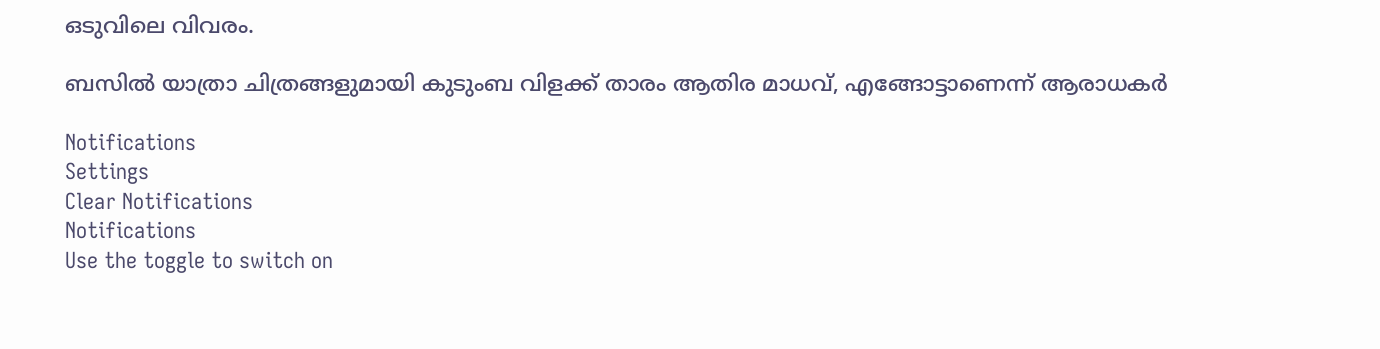ഒടുവിലെ വിവരം.

ബസില്‍ യാത്രാ ചിത്രങ്ങളുമായി കുടുംബ വിളക്ക് താരം ആതിര മാധവ്, എങ്ങോട്ടാണെന്ന് ആരാധകര്‍

Notifications
Settings
Clear Notifications
Notifications
Use the toggle to switch on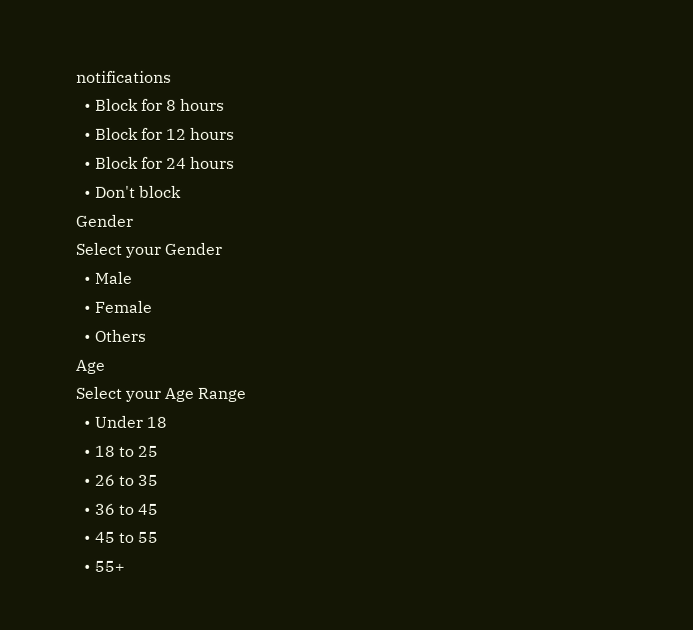notifications
  • Block for 8 hours
  • Block for 12 hours
  • Block for 24 hours
  • Don't block
Gender
Select your Gender
  • Male
  • Female
  • Others
Age
Select your Age Range
  • Under 18
  • 18 to 25
  • 26 to 35
  • 36 to 45
  • 45 to 55
  • 55+